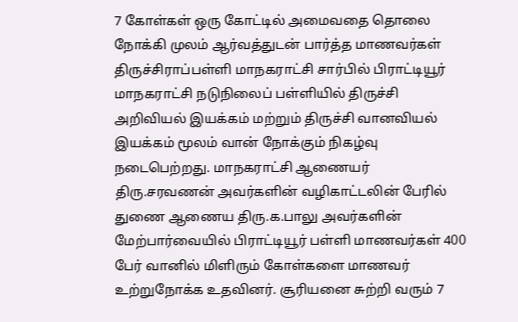7 கோள்கள் ஒரு கோட்டில் அமைவதை தொலை நோக்கி முலம் ஆர்வத்துடன் பார்த்த மாணவர்கள்
திருச்சிராப்பள்ளி மாநகராட்சி சார்பில் பிராட்டியூர் மாநகராட்சி நடுநிலைப் பள்ளியில் திருச்சி அறிவியல் இயக்கம் மற்றும் திருச்சி வானவியல் இயக்கம் மூலம் வான் நோக்கும் நிகழ்வு நடைபெற்றது. மாநகராட்சி ஆணையர் திரு.சரவணன் அவர்களின் வழிகாட்டலின் பேரில் துணை ஆணைய திரு.க.பாலு அவர்களின் மேற்பார்வையில் பிராட்டியூர் பள்ளி மாணவர்கள் 400 பேர் வானில் மிளிரும் கோள்களை மாணவர் உற்றுநோக்க உதவினர். சூரியனை சுற்றி வரும் 7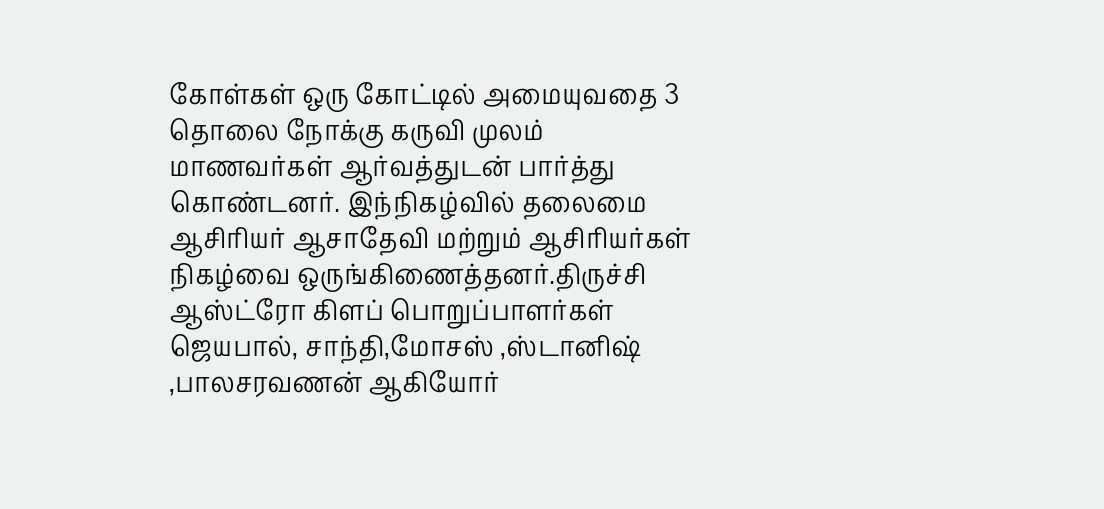கோள்கள் ஒரு கோட்டில் அமையுவதை 3 தொலை நோக்கு கருவி முலம் மாணவர்கள் ஆர்வத்துடன் பார்த்து கொண்டனர். இந்நிகழ்வில் தலைமை ஆசிரியர் ஆசாதேவி மற்றும் ஆசிரியர்கள் நிகழ்வை ஒருங்கிணைத்தனர்.திருச்சி ஆஸ்ட்ரோ கிளப் பொறுப்பாளர்கள் ஜெயபால், சாந்தி,மோசஸ் ,ஸ்டானிஷ் ,பாலசரவணன் ஆகியோர்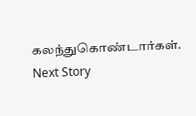கலந்துகொண்டார்கள்.
Next Story